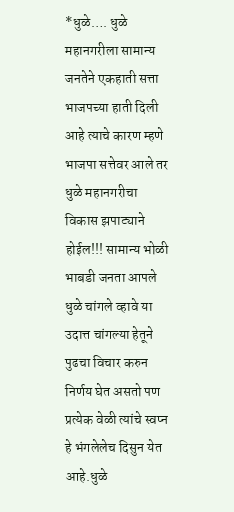*धुळे…. धुळे महानगरीला सामान्य जनतेने एकहाती सत्ता भाजपच्या हाती दिली आहे त्याचे कारण म्हणे भाजपा सत्तेवर आले तर धुळे महानगरीचा विकास झपाट्याने होईल!!! सामान्य भोळी भाबडी जनता आपले धुळे चांगले व्हावे या उदात्त चांगल्या हेतूने पुढचा विचार करुन निर्णय घेत असतो पण प्रत्येक वेळी त्यांचे स्वप्न हे भंगलेलेच दिसुन येत आहे.धुळे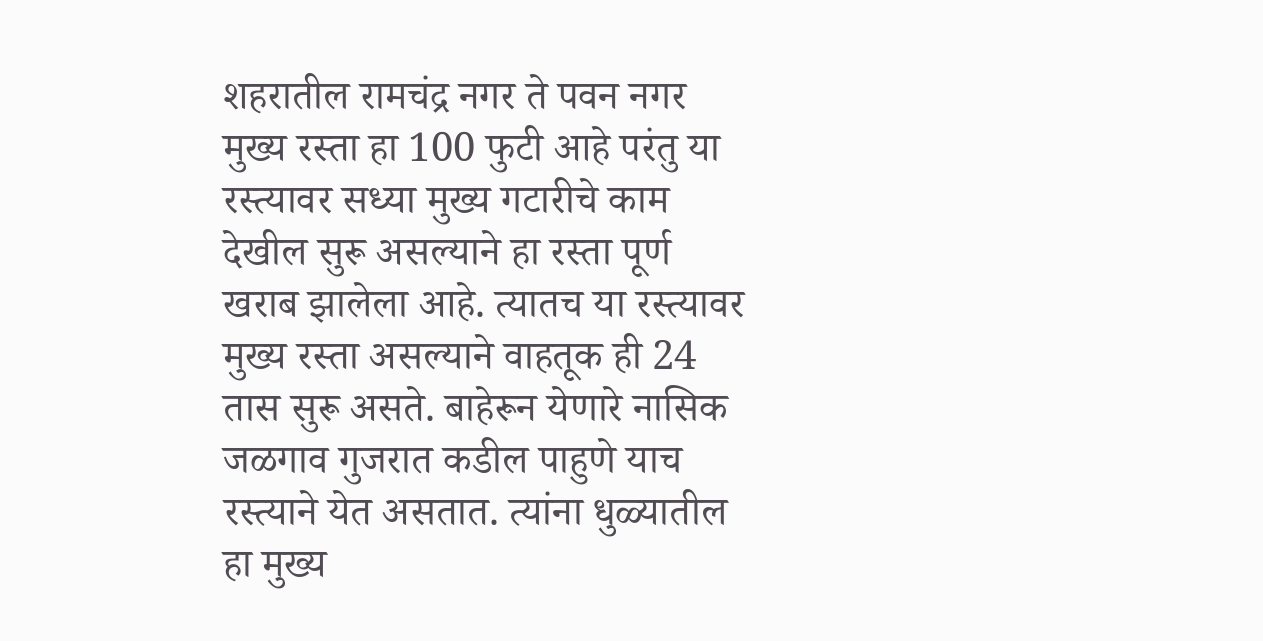शहरातील रामचंद्र नगर ते पवन नगर मुख्य रस्ता हा 100 फुटी आहे परंतु या रस्त्यावर सध्या मुख्य गटारीचे काम देखील सुरू असल्याने हा रस्ता पूर्ण खराब झालेला आहे. त्यातच या रस्त्यावर मुख्य रस्ता असल्याने वाहतूक ही 24 तास सुरू असते. बाहेरून येणारे नासिक जळगाव गुजरात कडील पाहुणे याच रस्त्याने येत असतात. त्यांना धुळ्यातील हा मुख्य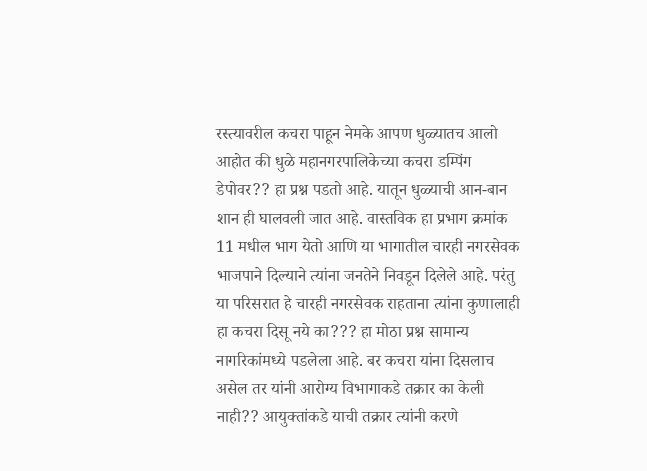रस्त्यावरील कचरा पाहून नेमके आपण धुळ्यातच आलो आहोत की धुळे महानगरपालिकेच्या कचरा डम्पिंग डेपोवर?? हा प्रश्न पडतो आहे. यातून धुळ्याची आन-बान शान ही घालवली जात आहे. वास्तविक हा प्रभाग क्रमांक 11 मधील भाग येतो आणि या भागातील चारही नगरसेवक भाजपाने दिल्याने त्यांना जनतेने निवडून दिलेले आहे. परंतु या परिसरात हे चारही नगरसेवक राहताना त्यांना कुणालाही हा कचरा दिसू नये का??? हा मोठा प्रश्न सामान्य नागरिकांमध्ये पडलेला आहे. बर कचरा यांना दिसलाच असेल तर यांनी आरोग्य विभागाकडे तक्रार का केली नाही?? आयुक्तांकडे याची तक्रार त्यांनी करणे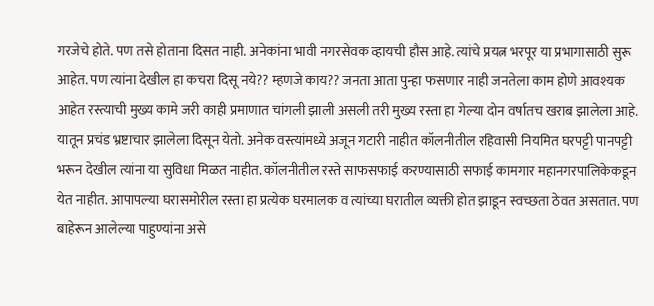गरजेचे होते. पण तसे होताना दिसत नाही. अनेकांना भावी नगरसेवक व्हायची हौस आहे. त्यांचे प्रयत्न भरपूर या प्रभागासाठी सुरू आहेत. पण त्यांना देखील हा कचरा दिसू नये?? म्हणजे काय?? जनता आता पुन्हा फसणार नाही जनतेला काम होणे आवश्यक आहेत रस्त्याची मुख्य कामे जरी काही प्रमाणात चांगली झाली असली तरी मुख्य रस्ता हा गेल्या दोन वर्षातच खराब झालेला आहे. यातून प्रचंड भ्रष्टाचार झालेला दिसून येतो. अनेक वस्त्यांमध्ये अजून गटारी नाहीत कॉलनीतील रहिवासी नियमित घरपट्टी पानपट्टी भरून देखील त्यांना या सुविधा मिळत नाहीत. कॉलनीतील रस्ते साफसफाई करण्यासाठी सफाई कामगार महानगरपालिकेकडून येत नाहीत. आपापल्या घरासमोरील रस्ता हा प्रत्येक घरमालक व त्यांच्या घरातील व्यक्ती होत झाडून स्वच्छता ठेवत असतात. पण बाहेरून आलेल्या पाहुण्यांना असे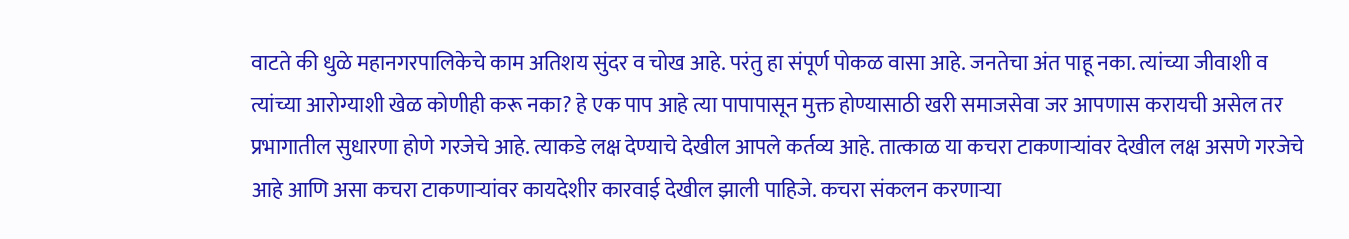वाटते की धुळे महानगरपालिकेचे काम अतिशय सुंदर व चोख आहे. परंतु हा संपूर्ण पोकळ वासा आहे. जनतेचा अंत पाहू नका. त्यांच्या जीवाशी व त्यांच्या आरोग्याशी खेळ कोणीही करू नका? हे एक पाप आहे त्या पापापासून मुक्त होण्यासाठी खरी समाजसेवा जर आपणास करायची असेल तर प्रभागातील सुधारणा होणे गरजेचे आहे. त्याकडे लक्ष देण्याचे देखील आपले कर्तव्य आहे. तात्काळ या कचरा टाकणाऱ्यांवर देखील लक्ष असणे गरजेचे आहे आणि असा कचरा टाकणाऱ्यांवर कायदेशीर कारवाई देखील झाली पाहिजे. कचरा संकलन करणाऱ्या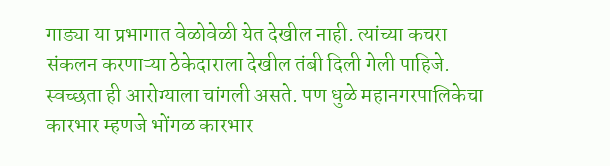गाड्या या प्रभागात वेळोवेळी येत देखील नाही. त्यांच्या कचरा संकलन करणाऱ्या ठेकेदाराला देखील तंबी दिली गेली पाहिजे. स्वच्छता ही आरोग्याला चांगली असते. पण धुळे महानगरपालिकेचा कारभार म्हणजे भोंगळ कारभार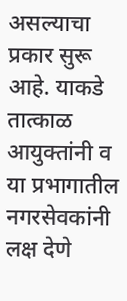असल्याचा प्रकार सुरू आहे. याकडे तात्काळ आयुक्तांनी व या प्रभागातील नगरसेवकांनी लक्ष देणे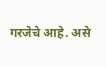गरजेचे आहे. असे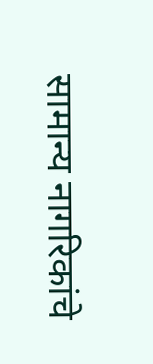सामान्य नागरिकांचे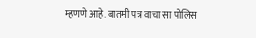म्हणणे आहे. बातमी पत्र वाचा सा पोलिस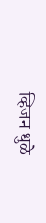व्हिजन धुळे